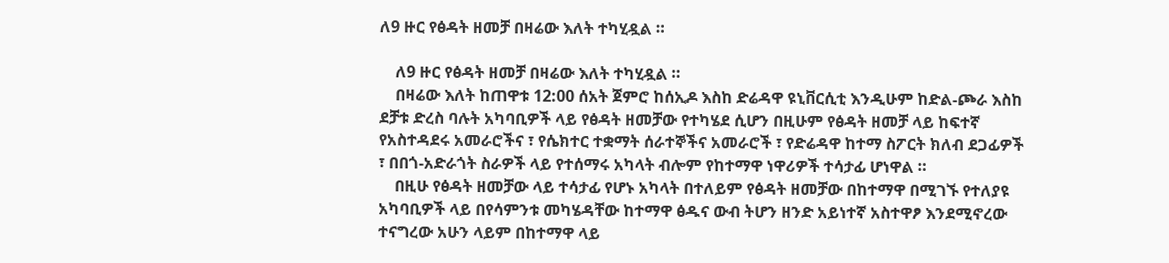ለ9 ዙር የፅዳት ዘመቻ በዛሬው እለት ተካሂዷል ።

    ለ9 ዙር የፅዳት ዘመቻ በዛሬው እለት ተካሂዷል ።
    በዛሬው እለት ከጠዋቱ 12:00 ሰአት ጀምሮ ከሰኢዶ እስከ ድሬዳዋ ዩኒቨርሲቲ እንዲሁም ከድል-ጮራ እስከ ደቻቱ ድረስ ባሉት አካባቢዎች ላይ የፅዳት ዘመቻው የተካሄደ ሲሆን በዚሁም የፅዳት ዘመቻ ላይ ከፍተኛ የአስተዳደሩ አመራሮችና ፣ የሴክተር ተቋማት ሰራተኞችና አመራሮች ፣ የድሬዳዋ ከተማ ስፖርት ክለብ ደጋፊዎች ፣ በበጎ-አድራጎት ስራዎች ላይ የተሰማሩ አካላት ብሎም የከተማዋ ነዋሪዎች ተሳታፊ ሆነዋል ።
    በዚሁ የፅዳት ዘመቻው ላይ ተሳታፊ የሆኑ አካላት በተለይም የፅዳት ዘመቻው በከተማዋ በሚገኙ የተለያዩ አካባቢዎች ላይ በየሳምንቱ መካሄዳቸው ከተማዋ ፅዱና ውብ ትሆን ዘንድ አይነተኛ አስተዋፆ እንደሚኖረው ተናግረው አሁን ላይም በከተማዋ ላይ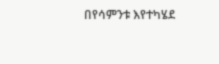በየሳምንቱ እየተካሄደ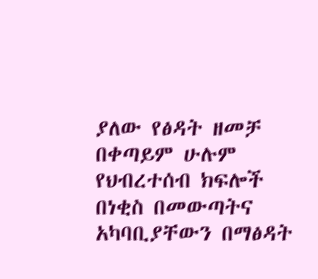ያለው የፅዳት ዘመቻ በቀጣይም ሁሉም የህብረተሰብ ክፍሎች በነቂስ በመውጣትና አካባቢያቸውን በማፅዳት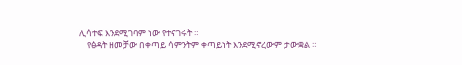ሊሳተፍ እንደሚገባም ነው የተናገሩት ።
    የፅዳት ዘመቻው በቀጣይ ሳምንትም ቀጣይነት እንደሚኖረውም ታውቋል ።